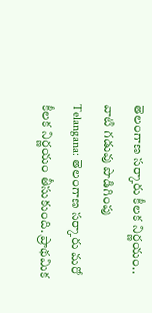తెలంగాణ సర్కారు కీలక నిర్ణయం.. వాటి గడువు పొడిగింపు
Telangana: తెలంగాణ సర్కారు మరో కీలక నిర్ణయం తీసుకుంది. ప్రాథమిక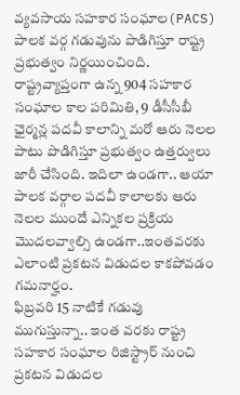వ్యవసాయ సహకార సంఘాల(PACS) పాలక వర్గ గడువును పొడిగిస్తూ రాష్ట్ర ప్రభుత్వం నిర్ణయించింది. రాష్ట్రవ్యాప్తంగా ఉన్న 904 సహకార సంఘాల కాల పరిమితి, 9 డీసీసీబీ ఛైర్మన్ల పదవీ కాలాన్ని మరో ఆరు నెలల పాటు పొడిగిస్తూ ప్రభుత్వం ఉత్తర్వులు జారీ చేసింది. ఇదిలా ఉండగా.. ఆయా పాలక వర్గాల పదవీ కాలాలకు ఆరు నెలల ముందే ఎన్నికల ప్రక్రియ మొదలవ్వాల్సి ఉండగా..ఇంతవరకు ఎలాంటి ప్రకటన విడుదల కాకపోవడం గమనార్హం.
ఫిబ్రవరి 15 నాటికే గడువు ముగుస్తున్నా.. ఇంత వరకు రాష్ట్ర సహకార సంఘాల రిజిస్ట్రార్ నుంచి ప్రకటన విడుదల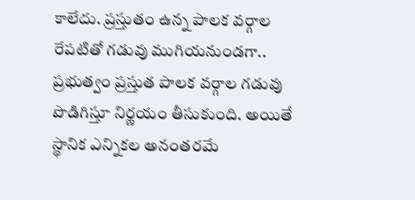కాలేదు. ప్రస్తుతం ఉన్న పాలక వర్గాల రేపటితో గడువు ముగియనుండగా.. ప్రభుత్వం ప్రస్తుత పాలక వర్గాల గడువు పొడిగిస్తూ నిర్ణయం తీసుకుంది. అయితే స్థానిక ఎన్నికల అనంతరమే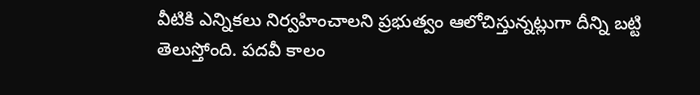వీటికి ఎన్నికలు నిర్వహించాలని ప్రభుత్వం ఆలోచిస్తున్నట్లుగా దీన్ని బట్టి తెలుస్తోంది. పదవీ కాలం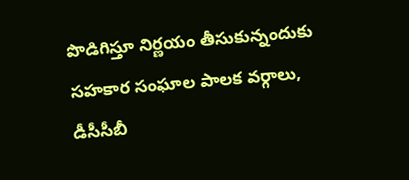పొడిగిస్తూ నిర్ణయం తీసుకున్నందుకు సహకార సంఘాల పాలక వర్గాలు, డీసీసీబీ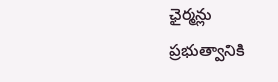ఛైర్మన్లు ప్రభుత్వానికి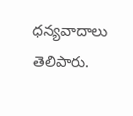ధన్యవాదాలు తెలిపారు.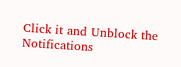Click it and Unblock the Notifications